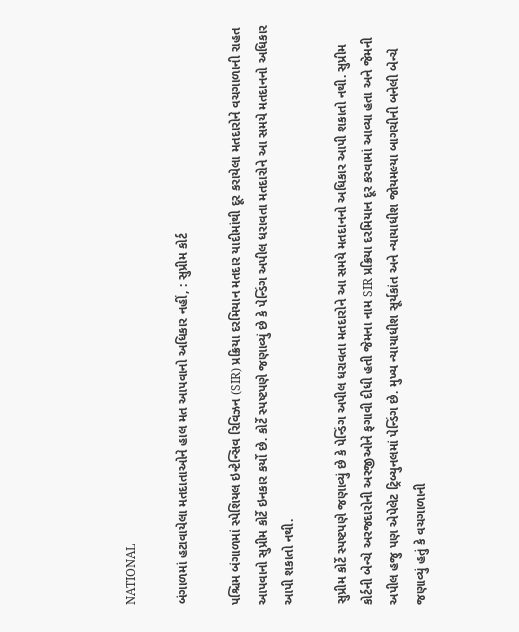NATIONAL

બંગાળમાં હટાવાયેલા મતદાતાઓને હાલ મત આપવાનો અધિકાર નહીં, : સુપ્રીમ કોર્ટ

પશ્ચિમ બંગાળમાં સ્પેશિયલ ઇન્ટેન્સિવ રિવિઝન (SIR) પ્રક્રિયા દરમિયાન મતદાર યાદીમાંથી દૂર કરાયેલા મતદારોને વચગાળાની રાહત આપવાનો સુપ્રીમ કોર્ટે ઇનકાર કર્યો છે. કોર્ટે સ્પષ્ટપણે જણાવ્યું છે કે પેન્ડિંગ અપીલ ધરાવતા મતદારોને આ સમયે મતદાનનો અધિકાર આપી શકાતો નથી.

સુપ્રીમ કોર્ટે સ્પષ્ટપણે જણાવ્યું છે કે પેન્ડિંગ અપીલ ધરાવતા મતદારોને આ સમયે મતદાનનો અધિકાર આપી શકાતો નથી. સુપ્રીમ કોર્ટની બેન્ચે અરજદારોની અરજીઓને ફગાવી દીધી હતી જેમના નામ SIR પ્રક્રિયા દરમિયાન દૂર કરવામાં આવ્યા હતા અને જેમની અપીલ હજુ પણ એપેલેટ ટ્રિબ્યુનલમાં પેન્ડિંગ છે. મુખ્ય ન્યાયાધીશ સૂર્યકાંત અને ન્યાયાધીશ જોયમલ્યા બાગચીની બનેલી બેન્ચે જણાવ્યું હતું કે વચગાળાની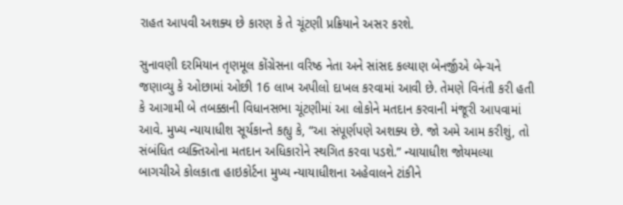રાહત આપવી અશક્ય છે કારણ કે તે ચૂંટણી પ્રક્રિયાને અસર કરશે.

સુનાવણી દરમિયાન તૃણમૂલ કોંગ્રેસના વરિષ્ઠ નેતા અને સાંસદ કલ્યાણ બેનર્જીએ બેન્ચને જણાવ્યુ કે ઓછામાં ઓછી 16 લાખ અપીલો દાખલ કરવામાં આવી છે. તેમણે વિનંતી કરી હતી કે આગામી બે તબક્કાની વિધાનસભા ચૂંટણીમાં આ લોકોને મતદાન કરવાની મંજૂરી આપવામાં આવે. મુખ્ય ન્યાયાધીશ સૂર્યકાન્તે કહ્યુ કે, “આ સંપૂર્ણપણે અશક્ય છે. જો અમે આમ કરીશું, તો સંબંધિત વ્યક્તિઓના મતદાન અધિકારોને સ્થગિત કરવા પડશે.” ન્યાયાધીશ જોયમલ્યા બાગચીએ કોલકાતા હાઇકોર્ટના મુખ્ય ન્યાયાધીશના અહેવાલને ટાંકીને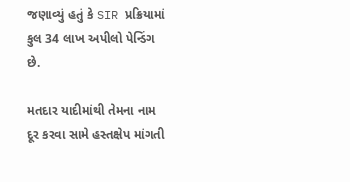જણાવ્યું હતું કે SIR પ્રક્રિયામાં કુલ 34 લાખ અપીલો પેન્ડિંગ છે.

મતદાર યાદીમાંથી તેમના નામ દૂર કરવા સામે હસ્તક્ષેપ માંગતી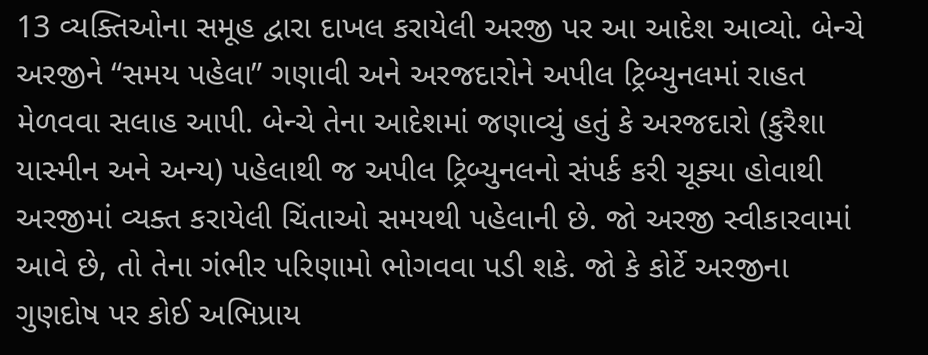13 વ્યક્તિઓના સમૂહ દ્વારા દાખલ કરાયેલી અરજી પર આ આદેશ આવ્યો. બેન્ચે અરજીને “સમય પહેલા” ગણાવી અને અરજદારોને અપીલ ટ્રિબ્યુનલમાં રાહત મેળવવા સલાહ આપી. બેન્ચે તેના આદેશમાં જણાવ્યું હતું કે અરજદારો (કુરૈશા યાસ્મીન અને અન્ય) પહેલાથી જ અપીલ ટ્રિબ્યુનલનો સંપર્ક કરી ચૂક્યા હોવાથી અરજીમાં વ્યક્ત કરાયેલી ચિંતાઓ સમયથી પહેલાની છે. જો અરજી સ્વીકારવામાં આવે છે, તો તેના ગંભીર પરિણામો ભોગવવા પડી શકે. જો કે કોર્ટે અરજીના ગુણદોષ પર કોઈ અભિપ્રાય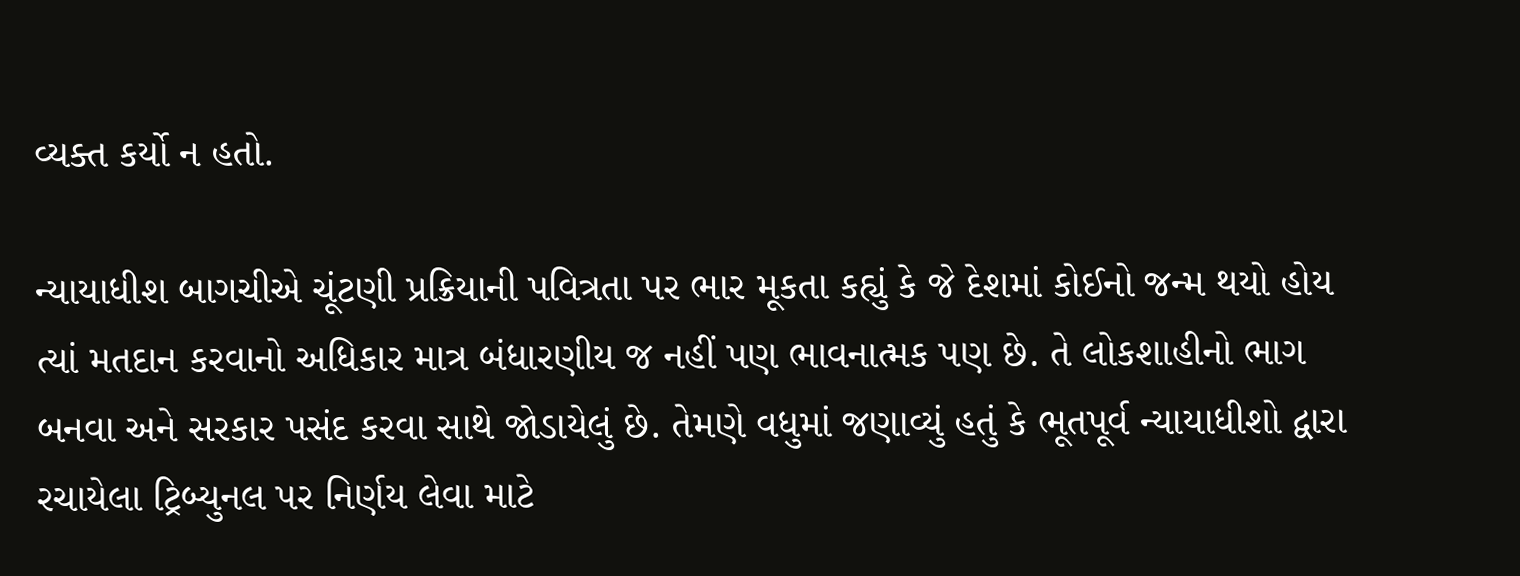વ્યક્ત કર્યો ન હતો.

ન્યાયાધીશ બાગચીએ ચૂંટણી પ્રક્રિયાની પવિત્રતા પર ભાર મૂકતા કહ્યું કે જે દેશમાં કોઈનો જન્મ થયો હોય ત્યાં મતદાન કરવાનો અધિકાર માત્ર બંધારણીય જ નહીં પણ ભાવનાત્મક પણ છે. તે લોકશાહીનો ભાગ બનવા અને સરકાર પસંદ કરવા સાથે જોડાયેલું છે. તેમણે વધુમાં જણાવ્યું હતું કે ભૂતપૂર્વ ન્યાયાધીશો દ્વારા રચાયેલા ટ્રિબ્યુનલ પર નિર્ણય લેવા માટે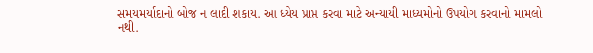સમયમર્યાદાનો બોજ ન લાદી શકાય. આ ધ્યેય પ્રાપ્ત કરવા માટે અન્યાયી માધ્યમોનો ઉપયોગ કરવાનો મામલો નથી.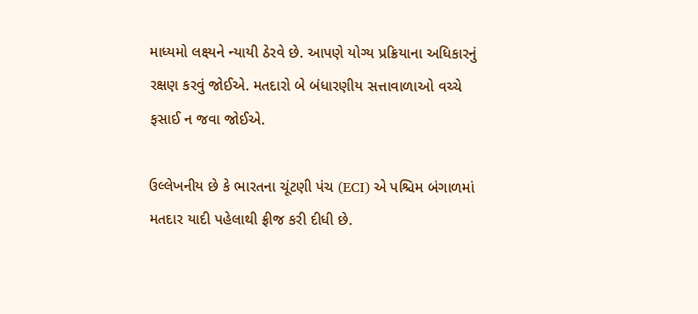માધ્યમો લક્ષ્યને ન્યાયી ઠેરવે છે. આપણે યોગ્ય પ્રક્રિયાના અધિકારનું રક્ષણ કરવું જોઈએ. મતદારો બે બંધારણીય સત્તાવાળાઓ વચ્ચે ફસાઈ ન જવા જોઈએ.

ઉલ્લેખનીય છે કે ભારતના ચૂંટણી પંચ (ECI) એ પશ્ચિમ બંગાળમાં મતદાર યાદી પહેલાથી ફ્રીજ કરી દીધી છે.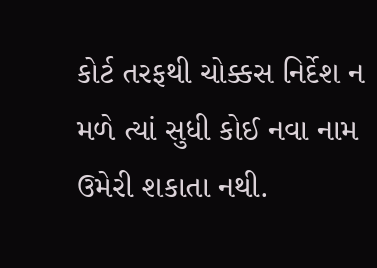કોર્ટ તરફથી ચોક્કસ નિર્દેશ ન મળે ત્યાં સુધી કોઈ નવા નામ ઉમેરી શકાતા નથી.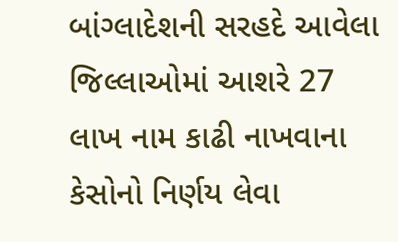બાંગ્લાદેશની સરહદે આવેલા જિલ્લાઓમાં આશરે 27 લાખ નામ કાઢી નાખવાના કેસોનો નિર્ણય લેવા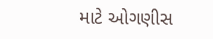માટે ઓગણીસ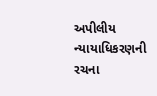અપીલીય ન્યાયાધિકરણની રચના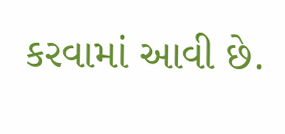કરવામાં આવી છે.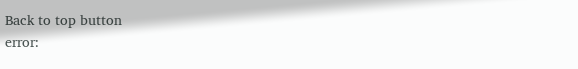Back to top button
error: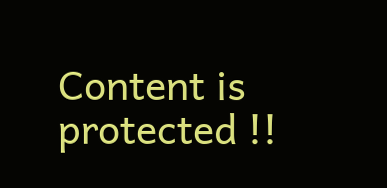Content is protected !!